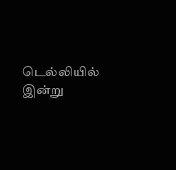டெல்லியில் இன்று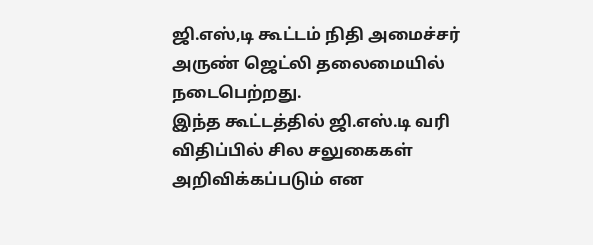ஜி.எஸ்,டி கூட்டம் நிதி அமைச்சர் அருண் ஜெட்லி தலைமையில் நடைபெற்றது.
இந்த கூட்டத்தில் ஜி.எஸ்.டி வரி விதிப்பில் சில சலுகைகள் அறிவிக்கப்படும் என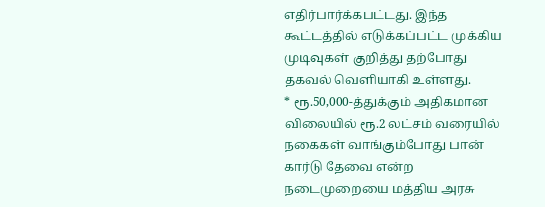எதிர்பார்க்கபட்டது. இந்த கூட்டத்தில் எடுக்கப்பட்ட முக்கிய முடிவுகள் குறித்து தற்போது தகவல் வெளியாகி உள்ளது.
* ரூ.50,000-த்துக்கும் அதிகமான விலையில் ரூ.2 லட்சம் வரையில் நகைகள் வாங்கும்போது பான் கார்டு தேவை என்ற நடைமுறையை மத்திய அரசு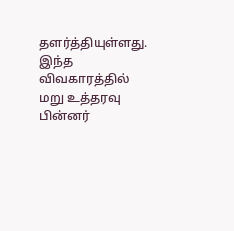தளர்த்தியுள்ளது. இந்த விவகாரத்தில் மறு உத்தரவு பின்னர்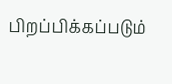பிறப்பிக்கப்படும்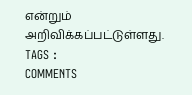என்றும் அறிவிக்கப்பட்டுள்ளது.
TAGS :
COMMENTS